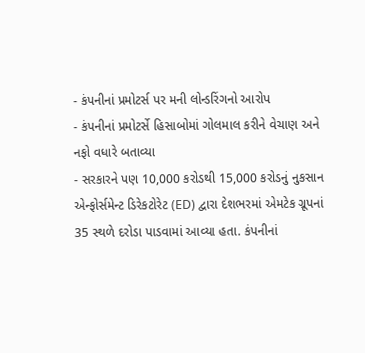- કંપનીનાં પ્રમોટર્સ પર મની લોન્ડરિંગનો આરોપ
- કંપનીનાં પ્રમોટર્સે હિસાબોમાં ગોલમાલ કરીને વેચાણ અને નફો વધારે બતાવ્યા
- સરકારને પણ 10,000 કરોડથી 15,000 કરોડનું નુકસાન
એન્ફોર્સમેન્ટ ડિરેકટોરેટ (ED) દ્વારા દેશભરમાં એમટેક ગ્રૂપનાં 35 સ્થળે દરોડા પાડવામાં આવ્યા હતા. કંપનીનાં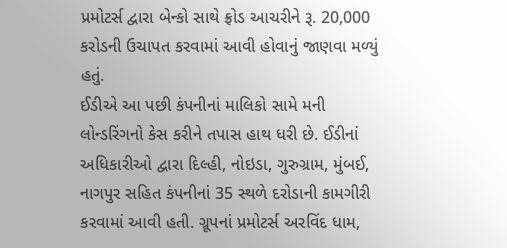પ્રમોટર્સ દ્વારા બેન્કો સાથે ફ્રોડ આચરીને રૂ. 20,000 કરોડની ઉચાપત કરવામાં આવી હોવાનું જાણવા મળ્યું હતું.
ઈડીએ આ પછી કંપનીનાં માલિકો સામે મની લોન્ડરિંગનો કેસ કરીને તપાસ હાથ ધરી છે. ઈડીનાં અધિકારીઓ દ્વારા દિલ્હી, નોઇડા, ગુરુગ્રામ, મુંબઈ, નાગપુર સહિત કંપનીનાં 35 સ્થળે દરોડાની કામગીરી કરવામાં આવી હતી. ગ્રૂપનાં પ્રમોટર્સ અરવિંદ ધામ,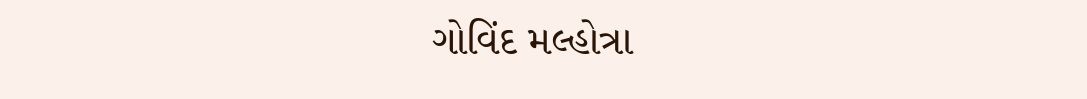ગોવિંદ મલ્હોત્રા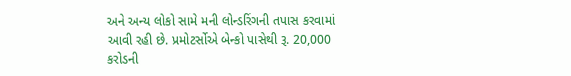અને અન્ય લોકો સામે મની લોન્ડરિંગની તપાસ કરવામાં આવી રહી છે. પ્રમોટર્સોએ બેન્કો પાસેથી રૂ. 20,000 કરોડની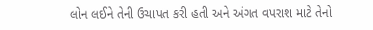લોન લઈને તેની ઉચાપત કરી હતી અને અંગત વપરાશ માટે તેનો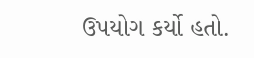ઉપયોગ કર્યો હતો.